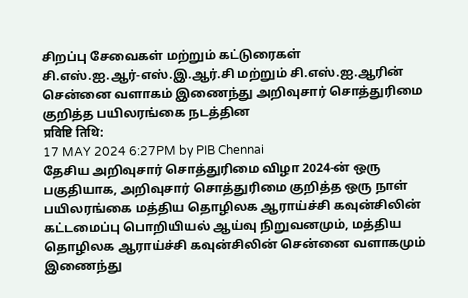சிறப்பு சேவைகள் மற்றும் கட்டுரைகள்
சி.எஸ்.ஐ.ஆர்-எஸ்.இ.ஆர்.சி மற்றும் சி.எஸ்.ஐ.ஆரின் சென்னை வளாகம் இணைந்து அறிவுசார் சொத்துரிமை குறித்த பயிலரங்கை நடத்தின
प्रविष्टि तिथि:
17 MAY 2024 6:27PM by PIB Chennai
தேசிய அறிவுசார் சொத்துரிமை விழா 2024-ன் ஒரு பகுதியாக, அறிவுசார் சொத்துரிமை குறித்த ஒரு நாள் பயிலரங்கை மத்திய தொழிலக ஆராய்ச்சி கவுன்சிலின் கட்டமைப்பு பொறியியல் ஆய்வு நிறுவனமும், மத்திய தொழிலக ஆராய்ச்சி கவுன்சிலின் சென்னை வளாகமும் இணைந்து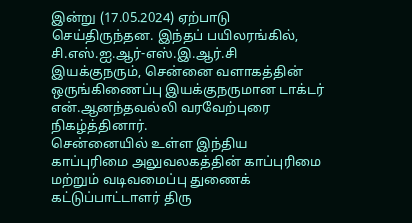இன்று (17.05.2024) ஏற்பாடு செய்திருந்தன. இந்தப் பயிலரங்கில், சி.எஸ்.ஐ.ஆர்-எஸ்.இ.ஆர்.சி இயக்குநரும், சென்னை வளாகத்தின் ஒருங்கிணைப்பு இயக்குநருமான டாக்டர் என்.ஆனந்தவல்லி வரவேற்புரை நிகழ்த்தினார்.
சென்னையில் உள்ள இந்திய காப்புரிமை அலுவலகத்தின் காப்புரிமை மற்றும் வடிவமைப்பு துணைக் கட்டுப்பாட்டாளர் திரு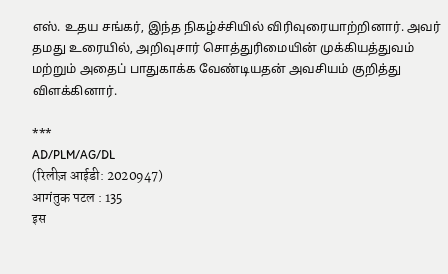எஸ். உதய சங்கர், இந்த நிகழ்ச்சியில் விரிவுரையாற்றினார். அவர் தமது உரையில், அறிவுசார் சொத்துரிமையின் முக்கியத்துவம் மற்றும் அதைப் பாதுகாக்க வேண்டியதன் அவசியம் குறித்து விளக்கினார்.

***
AD/PLM/AG/DL
(रिलीज़ आईडी: 2020947)
आगंतुक पटल : 135
इस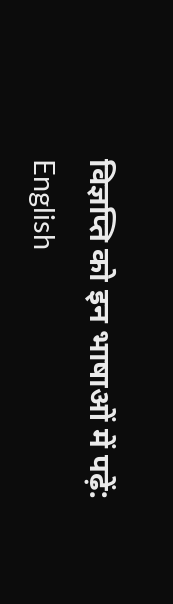विज्ञप्ति को इन भाषाओं में पढ़ें:
English